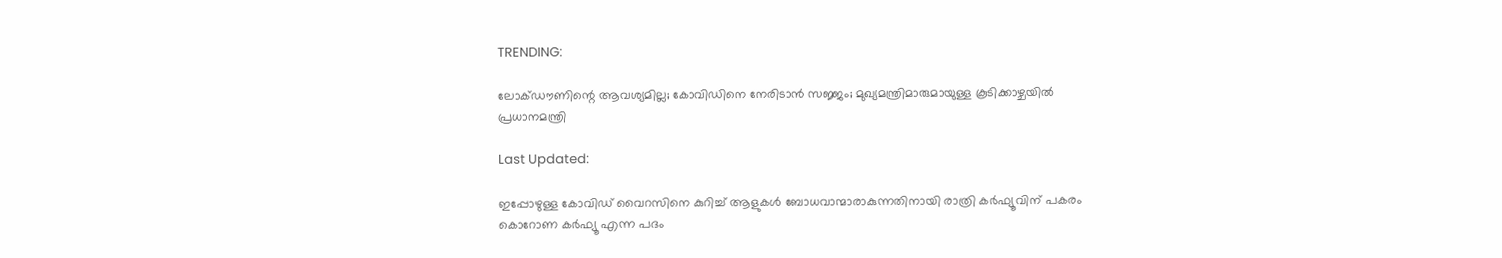TRENDING:

ലോക്ഡൗണിന്റെ ആവശ്യമില്ല; കോവിഡിനെ നേരിടാന്‍ സജ്ജം; മുഖ്യമന്ത്രിമാരുമായുള്ള കൂടിക്കാഴ്ചയില്‍ പ്രധാനമന്ത്രി

Last Updated:

ഇപ്പോഴുള്ള കോവിഡ് വൈറസിനെ കുറിച്ച് ആളുകള്‍ ബോധവാന്മാരാകുന്നതിനായി രാത്രി കര്‍ഫ്യൂവിന് പകരം കൊറോണ കര്‍ഫ്യൂ എന്ന പദം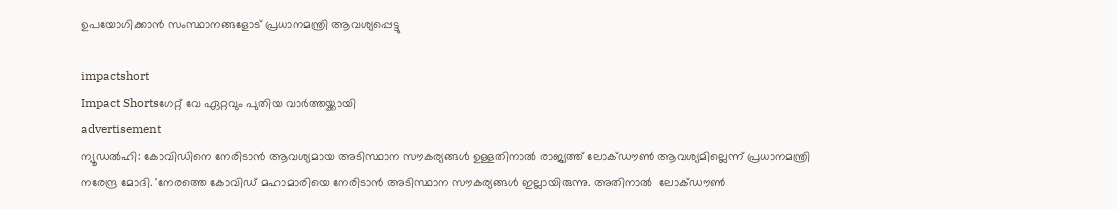ഉപയോഗിക്കാന്‍ സംസ്ഥാനങ്ങളോട് പ്രധാനമന്ത്രി ആവശ്യപ്പെട്ടു

impactshort
Impact Shortsഗേറ്റ് വേ ഏറ്റവും പുതിയ വാർത്തയ്ക്കായി
advertisement
ന്യൂഡല്‍ഹി: കോവിഡിനെ നേരിടാന്‍ ആവശ്യമായ അടിസ്ഥാന സൗകര്യങ്ങള്‍ ഉള്ളതിനാല്‍ രാജ്യത്ത് ലോക്ഡൗണ്‍ ആവശ്യമില്ലെന്ന് പ്രധാനമന്ത്രി നരേന്ദ്ര മോദി. 'നേരത്തെ കോവിഡ് മഹാമാരിയെ നേരിടാന്‍ അടിസ്ഥാന സൗകര്യങ്ങള്‍ ഇല്ലായിരുന്നു. അതിനാല്‍  ലോക്ഡൗണ്‍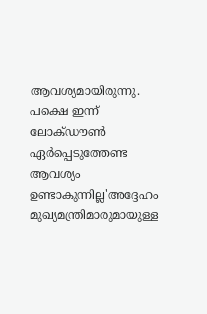ആവശ്യമായിരുന്നു. പക്ഷെ ഇന്ന് ലോക്ഡൗണ്‍ ഏര്‍പ്പെടുത്തേണ്ട ആവശ്യം ഉണ്ടാകുന്നില്ല'അദ്ദേഹം മുഖ്യമന്ത്രിമാരുമായുള്ള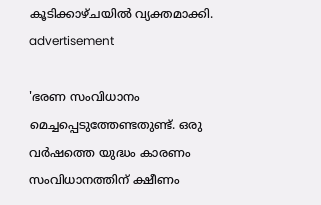കൂടിക്കാഴ്ചയില്‍ വ്യക്തമാക്കി.
advertisement

'ഭരണ സംവിധാനം മെച്ചപ്പെടുത്തേണ്ടതുണ്ട്. ഒരു വര്‍ഷത്തെ യുദ്ധം കാരണം സംവിധാനത്തിന് ക്ഷീണം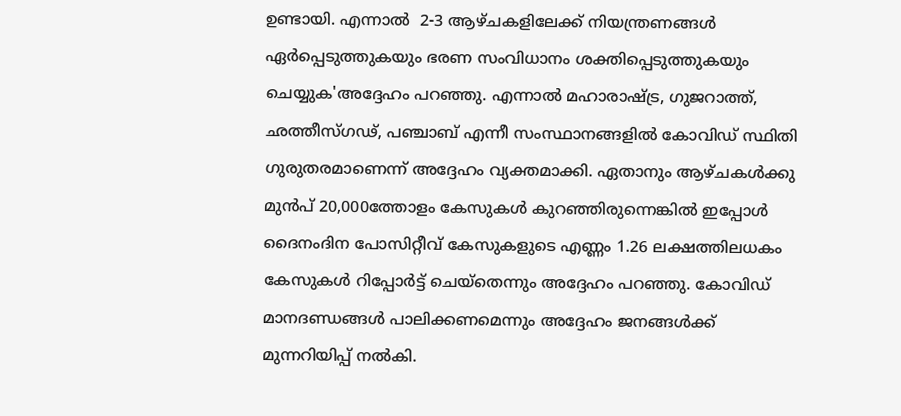ഉണ്ടായി. എന്നാല്‍  2-3 ആഴ്ചകളിലേക്ക് നിയന്ത്രണങ്ങള്‍ ഏര്‍പ്പെടുത്തുകയും ഭരണ സംവിധാനം ശക്തിപ്പെടുത്തുകയും ചെയ്യുക'അദ്ദേഹം പറഞ്ഞു. എന്നാല്‍ മഹാരാഷ്ട്ര, ഗുജറാത്ത്, ഛത്തീസ്ഗഢ്, പഞ്ചാബ് എന്നീ സംസ്ഥാനങ്ങളില്‍ കോവിഡ് സ്ഥിതി ഗുരുതരമാണെന്ന് അദ്ദേഹം വ്യക്തമാക്കി. ഏതാനും ആഴ്ചകള്‍ക്കു മുന്‍പ് 20,000ത്തോളം കേസുകള്‍ കുറഞ്ഞിരുന്നെങ്കില്‍ ഇപ്പോള്‍ ദൈനംദിന പോസിറ്റീവ് കേസുകളുടെ എണ്ണം 1.26 ലക്ഷത്തിലധകം കേസുകള്‍ റിപ്പോര്‍ട്ട് ചെയ്‌തെന്നും അദ്ദേഹം പറഞ്ഞു. കോവിഡ് മാനദണ്ഡങ്ങള്‍ പാലിക്കണമെന്നും അദ്ദേഹം ജനങ്ങള്‍ക്ക് മുന്നറിയിപ്പ് നല്‍കി.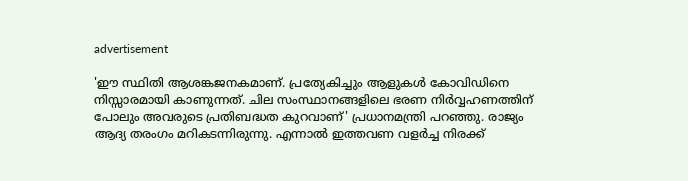advertisement

'ഈ സ്ഥിതി ആശങ്കജനകമാണ്. പ്രത്യേകിച്ചും ആളുകള്‍ കോവിഡിനെ നിസ്സാരമായി കാണുന്നത്. ചില സംസ്ഥാനങ്ങളിലെ ഭരണ നിര്‍വ്വഹണത്തിന് പോലും അവരുടെ പ്രതിബദ്ധത കുറവാണ്' പ്രധാനമന്ത്രി പറഞ്ഞു. രാജ്യം  ആദ്യ തരംഗം മറികടന്നിരുന്നു. എന്നാല്‍ ഇത്തവണ വളര്‍ച്ച നിരക്ക്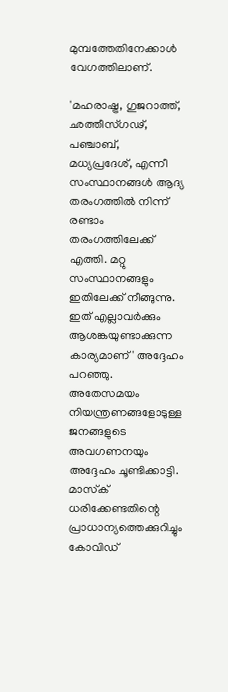മുമ്പത്തേതിനേക്കാള്‍ വേഗത്തിലാണ്.

'മഹരാഷ്ട്ര, ഗുജറാത്ത്, ഛത്തീസ്ഗഢ്, പഞ്ചാബ്, മധ്യപ്രദേശ്, എന്നീ സംസ്ഥാനങ്ങള്‍ ആദ്യ തരംഗത്തില്‍ നിന്ന് രണ്ടാം തരംഗത്തിലേക്ക് എത്തി. മറ്റു സംസ്ഥാനങ്ങളും ഇതിലേക്ക് നീങ്ങുന്നു. ഇത് എല്ലാവര്‍ക്കും ആശങ്കയുണ്ടാക്കുന്ന കാര്യമാണ്' അദ്ദേഹം പറഞ്ഞു. അതേസമയം നിയന്ത്രണങ്ങളോടുള്ള ജനങ്ങളുടെ അവഗണനയും അദ്ദേഹം ചൂണ്ടിക്കാട്ടി. മാസ്‌ക് ധരിക്കേണ്ടതിന്റെ പ്രാധാന്യത്തെക്കുറിച്ചും കോവിഡ്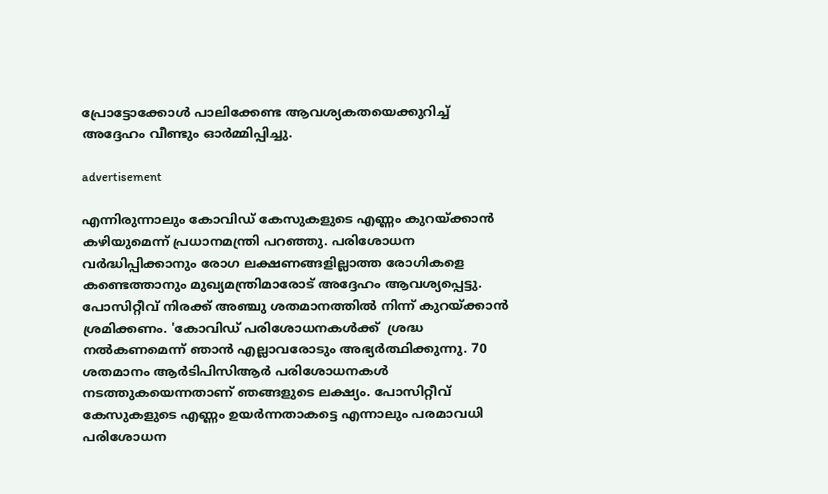പ്രോട്ടോക്കോള്‍ പാലിക്കേണ്ട ആവശ്യകതയെക്കുറിച്ച് അദ്ദേഹം വീണ്ടും ഓര്‍മ്മിപ്പിച്ചു.

advertisement

എന്നിരുന്നാലും കോവിഡ് കേസുകളുടെ എണ്ണം കുറയ്ക്കാന്‍ കഴിയുമെന്ന് പ്രധാനമന്ത്രി പറഞ്ഞു. പരിശോധന വര്‍ദ്ധിപ്പിക്കാനും രോഗ ലക്ഷണങ്ങളില്ലാത്ത രോഗികളെ കണ്ടെത്താനും മുഖ്യമന്ത്രിമാരോട് അദ്ദേഹം ആവശ്യപ്പെട്ടു. പോസിറ്റീവ് നിരക്ക് അഞ്ചു ശതമാനത്തില്‍ നിന്ന് കുറയ്ക്കാന്‍ ശ്രമിക്കണം. 'കോവിഡ് പരിശോധനകള്‍ക്ക്  ശ്രദ്ധ നല്‍കണമെന്ന് ഞാന്‍ എല്ലാവരോടും അഭ്യര്‍ത്ഥിക്കുന്നു. 70 ശതമാനം ആര്‍ടിപിസിആര്‍ പരിശോധനകള്‍ നടത്തുകയെന്നതാണ് ഞങ്ങളുടെ ലക്ഷ്യം. പോസിറ്റീവ് കേസുകളുടെ എണ്ണം ഉയര്‍ന്നതാകട്ടെ എന്നാലും പരമാവധി പരിശോധന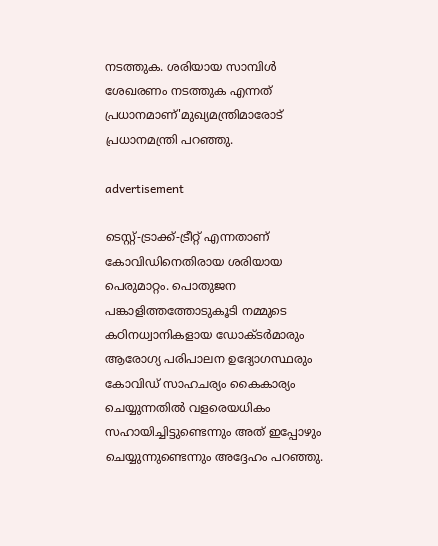നടത്തുക. ശരിയായ സാമ്പിള്‍ ശേഖരണം നടത്തുക എന്നത് പ്രധാനമാണ്'മുഖ്യമന്ത്രിമാരോട് പ്രധാനമന്ത്രി പറഞ്ഞു.

advertisement

ടെസ്റ്റ്-ട്രാക്ക്-ട്രീറ്റ് എന്നതാണ് കോവിഡിനെതിരായ ശരിയായ പെരുമാറ്റം. പൊതുജന പങ്കാളിത്തത്തോടുകൂടി നമ്മുടെ കഠിനധ്വാനികളായ ഡോക്ടര്‍മാരും ആരോഗ്യ പരിപാലന ഉദ്യോഗസ്ഥരും കോവിഡ് സാഹചര്യം കൈകാര്യം ചെയ്യുന്നതില്‍ വളരെയധികം സഹായിച്ചിട്ടുണ്ടെന്നും അത് ഇപ്പോഴും ചെയ്യുന്നുണ്ടെന്നും അദ്ദേഹം പറഞ്ഞു.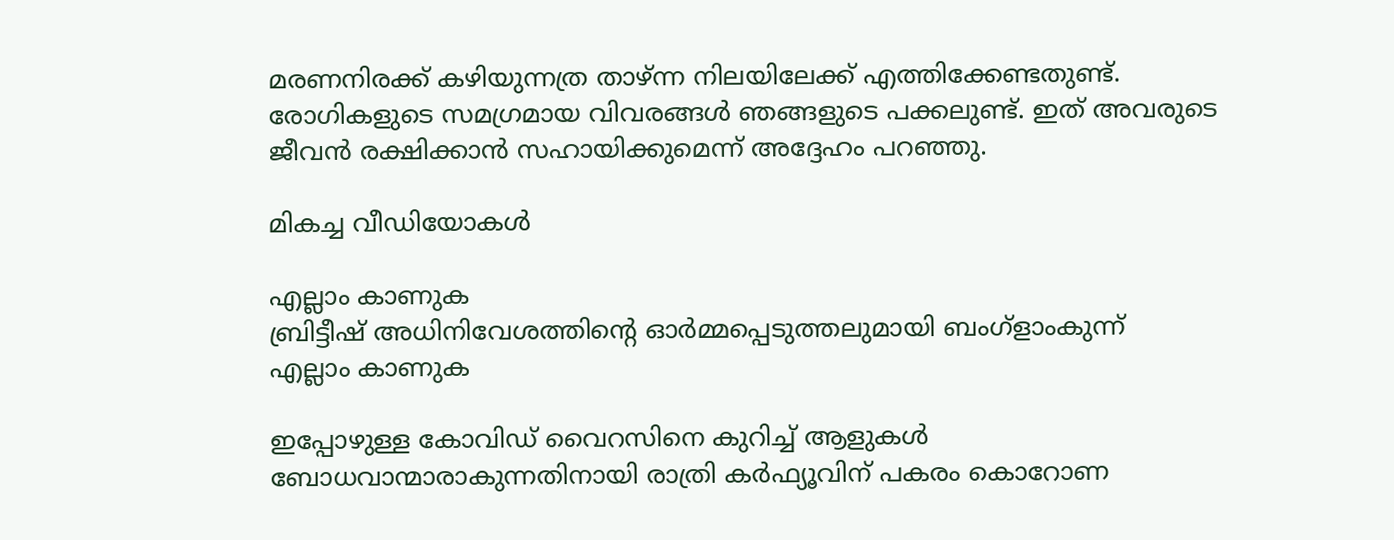മരണനിരക്ക് കഴിയുന്നത്ര താഴ്ന്ന നിലയിലേക്ക് എത്തിക്കേണ്ടതുണ്ട്. രോഗികളുടെ സമഗ്രമായ വിവരങ്ങള്‍ ഞങ്ങളുടെ പക്കലുണ്ട്. ഇത് അവരുടെ ജീവന്‍ രക്ഷിക്കാന്‍ സഹായിക്കുമെന്ന് അദ്ദേഹം പറഞ്ഞു.

മികച്ച വീഡിയോകൾ

എല്ലാം കാണുക
ബ്രിട്ടീഷ് അധിനിവേശത്തിൻ്റെ ഓർമ്മപ്പെടുത്തലുമായി ബംഗ്ളാംകുന്ന്
എല്ലാം കാണുക

ഇപ്പോഴുള്ള കോവിഡ് വൈറസിനെ കുറിച്ച് ആളുകള്‍ ബോധവാന്മാരാകുന്നതിനായി രാത്രി കര്‍ഫ്യൂവിന് പകരം കൊറോണ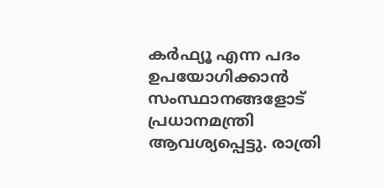കര്‍ഫ്യൂ എന്ന പദം ഉപയോഗിക്കാന്‍ സംസ്ഥാനങ്ങളോട് പ്രധാനമന്ത്രി ആവശ്യപ്പെട്ടു. രാത്രി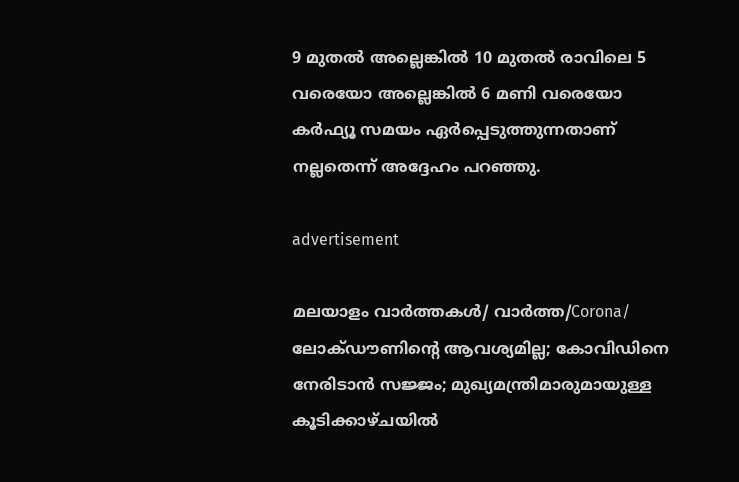9 മുതല്‍ അല്ലെങ്കില്‍ 10 മുതല്‍ രാവിലെ 5 വരെയോ അല്ലെങ്കില്‍ 6 മണി വരെയോ കര്‍ഫ്യൂ സമയം ഏര്‍പ്പെടുത്തുന്നതാണ് നല്ലതെന്ന് അദ്ദേഹം പറഞ്ഞു.

advertisement

മലയാളം വാർത്തകൾ/ വാർത്ത/Corona/
ലോക്ഡൗണിന്റെ ആവശ്യമില്ല; കോവിഡിനെ നേരിടാന്‍ സജ്ജം; മുഖ്യമന്ത്രിമാരുമായുള്ള കൂടിക്കാഴ്ചയില്‍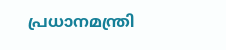പ്രധാനമന്ത്രി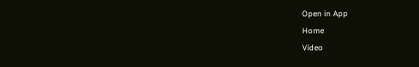Open in App
Home
Video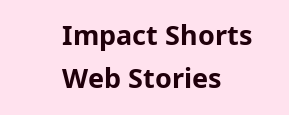Impact Shorts
Web Stories